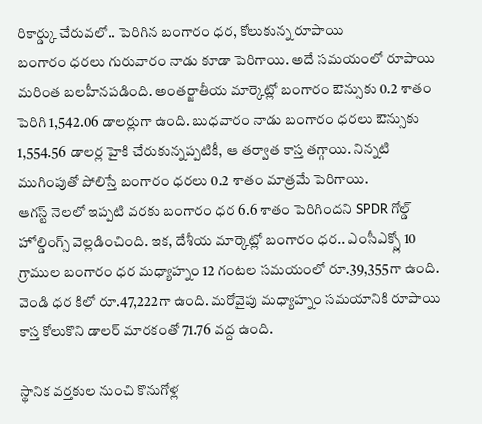రికార్డ్కు చేరువలో.. పెరిగిన బంగారం ధర, కోలుకున్న రూపాయి
బంగారం ధరలు గురువారం నాడు కూడా పెరిగాయి. అదే సమయంలో రూపాయి మరింత బలహీనపడింది. అంతర్జాతీయ మార్కెట్లో బంగారం ఔన్సుకు 0.2 శాతం పెరిగి 1,542.06 డాలర్లుగా ఉంది. బుధవారం నాడు బంగారం ధరలు ఔన్సుకు 1,554.56 డాలర్ల హైకి చేరుకున్నప్పటికీ, ఆ తర్వాత కాస్త తగ్గాయి. నిన్నటి ముగింపుతో పోలిస్తే బంగారం ధరలు 0.2 శాతం మాత్రమే పెరిగాయి.
ఆగస్ట్ నెలలో ఇప్పటి వరకు బంగారం ధర 6.6 శాతం పెరిగిందని SPDR గోల్డ్ హోల్డింగ్స్ వెల్లడించింది. ఇక, దేశీయ మార్కెట్లో బంగారం ధర.. ఎంసీఎక్స్లో 10 గ్రాముల బంగారం ధర మధ్యాహ్నం 12 గంటల సమయంలో రూ.39,355గా ఉంది. వెండి ధర కిలో రూ.47,222గా ఉంది. మరోవైపు మధ్యాహ్నం సమయానికి రూపాయి కాస్త కోలుకొని డాలర్ మారకంతో 71.76 వద్ద ఉంది.

స్థానిక వర్తకుల నుంచి కొనుగోళ్ల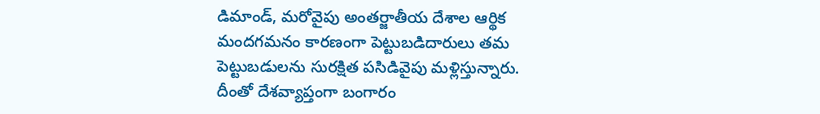డిమాండ్, మరోవైపు అంతర్జాతీయ దేశాల ఆర్థిక మందగమనం కారణంగా పెట్టుబడిదారులు తమ పెట్టుబడులను సురక్షిత పసిడివైపు మళ్లిస్తున్నారు. దీంతో దేశవ్యాప్తంగా బంగారం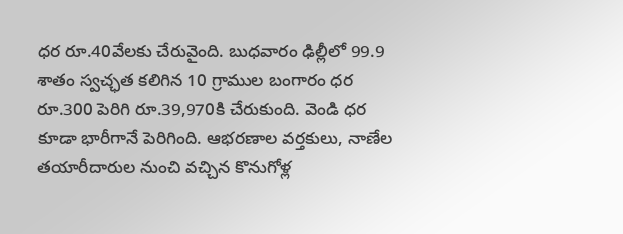ధర రూ.40వేలకు చేరువైంది. బుధవారం ఢిల్లీలో 99.9 శాతం స్వచ్ఛత కలిగిన 10 గ్రాముల బంగారం ధర రూ.300 పెరిగి రూ.39,970కి చేరుకుంది. వెండి ధర కూడా భారీగానే పెరిగింది. ఆభరణాల వర్తకులు, నాణేల తయారీదారుల నుంచి వచ్చిన కొనుగోళ్ల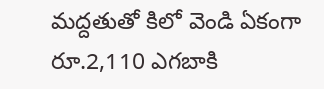మద్దతుతో కిలో వెండి ఏకంగా రూ.2,110 ఎగబాకి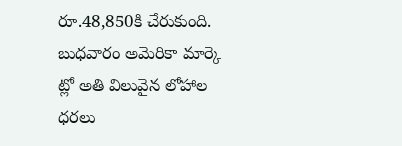రూ.48,850కి చేరుకుంది. బుధవారం అమెరికా మార్కె ట్లో అతి విలువైన లోహాల ధరలు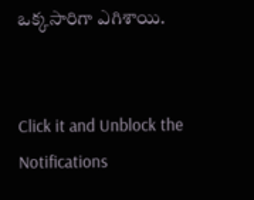ఒక్కసారిగా ఎగిశాయి.


Click it and Unblock the Notifications